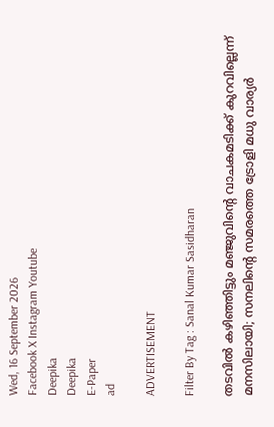Wed, 16 September 2026
Facebook X Instagram Youtube
Deepika
Deepika
E-Paper
ad

ADVERTISEMENT

Filter By Tag : Sanal Kumar Sasidharan

തടവിൽ കഴിഞ്ഞിട്ടും മഞ്ജുവി‍ന്‍റെ വാചകമടിക്ക് കുറവില്ലെന്ന് മനസിലായി; സനലിന്‍റെ സമരത്തെ ട്രോളി മധു വാര്യർ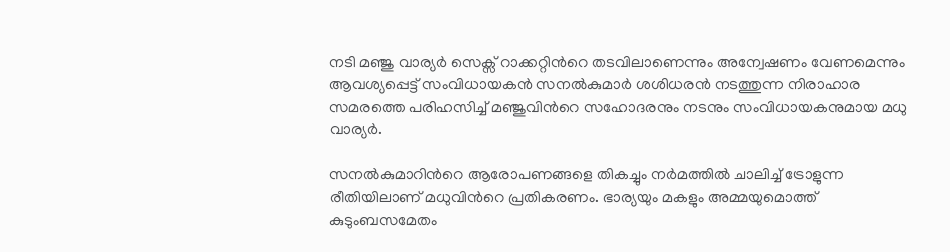നടി മഞ്ജു വാര്യർ സെക്സ് റാക്കറ്റിന്‍റെ തടവിലാണെന്നും അന്വേഷണം വേണമെന്നും ആവശ്യപ്പെട്ട് സംവിധായകൻ സനൽകുമാർ ശശിധരൻ നടത്തുന്ന നിരാഹാര സമരത്തെ പരിഹസിച്ച് മഞ്ജുവിന്‍റെ സഹോദരനും നടനും സംവിധായകനുമായ മധു വാര്യർ.

സനൽകുമാറിന്‍റെ ആരോപണങ്ങളെ തികച്ചും നർമത്തിൽ ചാലിച്ച് ട്രോളുന്ന രീതിയിലാണ് മധുവിന്‍റെ പ്രതികരണം. ഭാര്യയും മകളും അമ്മയുമൊത്ത് കുടുംബസമേതം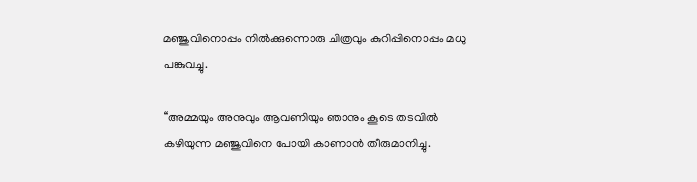മഞ്ജുവിനൊപ്പം നിൽക്കുന്നൊരു ചിത്രവും കുറിപ്പിനൊപ്പം മധു പങ്കുവച്ചു.

‘‘അമ്മയും അനുവും ആവണിയും ഞാനും കൂടെ തടവിൽ കഴിയുന്ന മഞ്ജുവിനെ പോയി കാണാൻ തീരുമാനിച്ചു.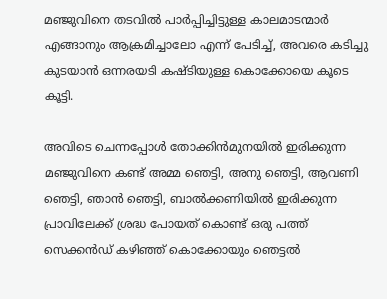മഞ്ജുവിനെ തടവിൽ പാർപ്പിച്ചിട്ടുള്ള കാലമാടന്മാർ എങ്ങാനും ആക്രമിച്ചാലോ എന്ന് പേടിച്ച്, അവരെ കടിച്ചു കുടയാൻ ഒന്നരയടി കഷ്ടിയുള്ള കൊക്കോയെ കൂടെ കൂട്ടി.

അവിടെ ചെന്നപ്പോൾ തോക്കിൻമുനയിൽ ഇരിക്കുന്ന മഞ്ജുവിനെ കണ്ട് അമ്മ ഞെട്ടി, അനു ഞെട്ടി, ആവണി ഞെട്ടി, ഞാൻ ഞെട്ടി, ബാൽക്കണിയിൽ ഇരിക്കുന്ന പ്രാവിലേക്ക് ശ്രദ്ധ പോയത് കൊണ്ട് ഒരു പത്ത് സെക്കൻഡ് കഴിഞ്ഞ് കൊക്കോയും ഞെട്ടൽ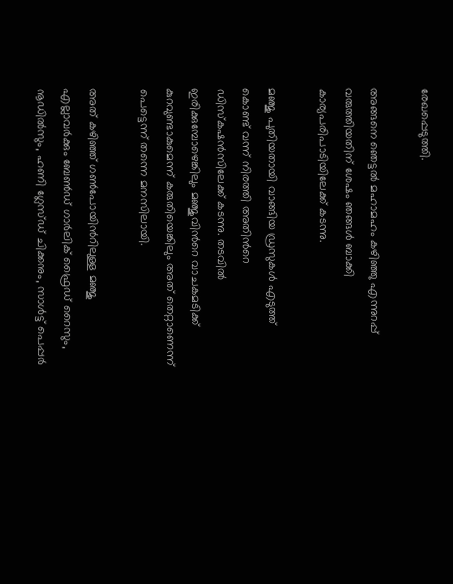രേഖപ്പെടുത്തി.

അങ്ങനെ ഞെട്ടൽ മഹാമഹം കഴിഞ്ഞു എന്നുറപ്പ് വരുത്തിയതിന് ശേഷം ഞങ്ങൾ ബാക്കി കാര്യപരിപാടിയിലേക്ക് കടന്നു.

മഞ്ജു പുതിയതായി വാങ്ങിയ ഡ്രസുകൾ എടുത്ത് കൊണ്ട് വന്ന് നിരത്തി അതിന്‍റെ ഡിസ്കഷൻസിലേക്ക് കടന്നു. തടവിൽ ഇരിക്കുമ്പോഴെങ്കിലും മഞ്ജുവിന്‍റെ വാചകമടിക്ക് കുറവുണ്ടാകുമെന്ന് കരുതിയെങ്കിലും അത് തെറ്റാണെന്ന് പെട്ടെന്ന് തന്നെ മനസിലായി.

അത് കഴിഞ്ഞ് ഗൺപോയിന്‍റിലുള്ള മഞ്ജു എല്ലാവർക്കും ബേൺഡ് ഗാർലിക് ഫ്രൈഡ് റൈസും, നൂഡിൽസും, ഹണി ഗ്ലേസ്ഡ് ചിക്കനും, സാൾട്ട് പെപ്പർ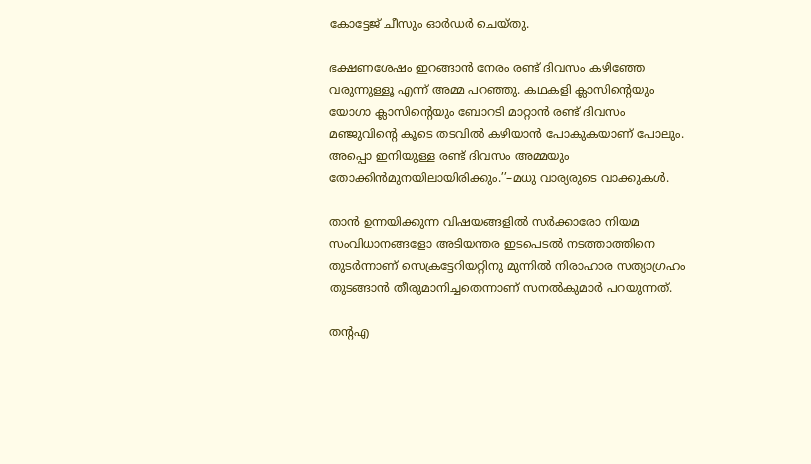കോട്ടേജ് ചീസും ഓർഡർ ചെയ്തു.

ഭക്ഷണശേഷം ഇറങ്ങാൻ നേരം രണ്ട് ദിവസം കഴിഞ്ഞേ വരുന്നുള്ളൂ എന്ന് അമ്മ പറഞ്ഞു. കഥകളി ക്ലാസിന്‍റെയും യോഗാ ക്ലാസിന്‍റെയും ബോറടി മാറ്റാൻ രണ്ട് ദിവസം മഞ്ജുവിന്‍റെ കൂടെ തടവിൽ കഴിയാൻ പോകുകയാണ് പോലും. അപ്പൊ ഇനിയുള്ള രണ്ട് ദിവസം അമ്മയും തോക്കിൻമുനയിലായിരിക്കും.’’–മധു വാര്യരുടെ വാക്കുകൾ.

താൻ ഉന്നയിക്കുന്ന വിഷയങ്ങളിൽ സർക്കാരോ നിയമ സംവിധാനങ്ങളോ അടിയന്തര ഇടപെടൽ നടത്താത്തിനെ തുടർന്നാണ് സെക്രട്ടേറിയറ്റിനു മുന്നിൽ നിരാഹാര സത്യാഗ്രഹം തുടങ്ങാൻ തീരുമാനിച്ചതെന്നാണ് സനൽകുമാർ പറയുന്നത്.

തന്‍റഎ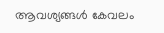ആവശ്യങ്ങൾ കേവലം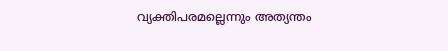വ്യക്തിപരമല്ലെന്നും അത്യന്തം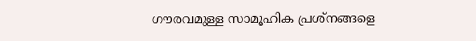ഗൗരവമുള്ള സാമൂഹിക പ്രശ്നങ്ങളെ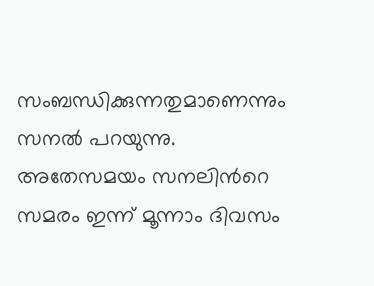സംബന്ധിക്കുന്നതുമാണെന്നും സനൽ പറയുന്നു. അതേസമയം സനലിന്‍റെ സമരം ഇന്ന് മൂന്നാം ദിവസം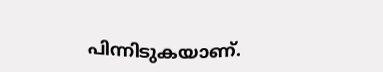പിന്നിടുകയാണ്.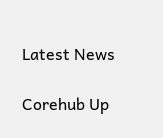Latest News

Corehub Up